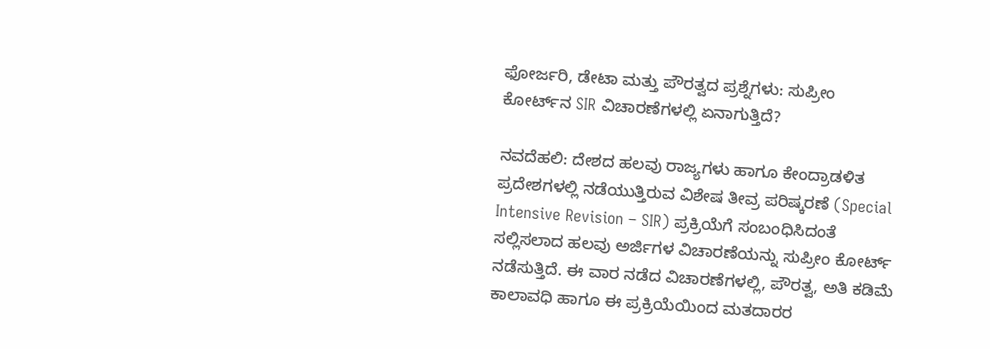ಫೋರ್ಜರಿ, ಡೇಟಾ ಮತ್ತು ಪೌರತ್ವದ ಪ್ರಶ್ನೆಗಳು: ಸುಪ್ರೀಂ ಕೋರ್ಟ್‌ನ SIR ವಿಚಾರಣೆಗಳಲ್ಲಿ ಏನಾಗುತ್ತಿದೆ?

ನವದೆಹಲಿ: ದೇಶದ ಹಲವು ರಾಜ್ಯಗಳು ಹಾಗೂ ಕೇಂದ್ರಾಡಳಿತ ಪ್ರದೇಶಗಳಲ್ಲಿ ನಡೆಯುತ್ತಿರುವ ವಿಶೇಷ ತೀವ್ರ ಪರಿಷ್ಕರಣೆ (Special Intensive Revision – SIR) ಪ್ರಕ್ರಿಯೆಗೆ ಸಂಬಂಧಿಸಿದಂತೆ ಸಲ್ಲಿಸಲಾದ ಹಲವು ಅರ್ಜಿಗಳ ವಿಚಾರಣೆಯನ್ನು ಸುಪ್ರೀಂ ಕೋರ್ಟ್ ನಡೆಸುತ್ತಿದೆ. ಈ ವಾರ ನಡೆದ ವಿಚಾರಣೆಗಳಲ್ಲಿ, ಪೌರತ್ವ, ಅತಿ ಕಡಿಮೆ ಕಾಲಾವಧಿ ಹಾಗೂ ಈ ಪ್ರಕ್ರಿಯೆಯಿಂದ ಮತದಾರರ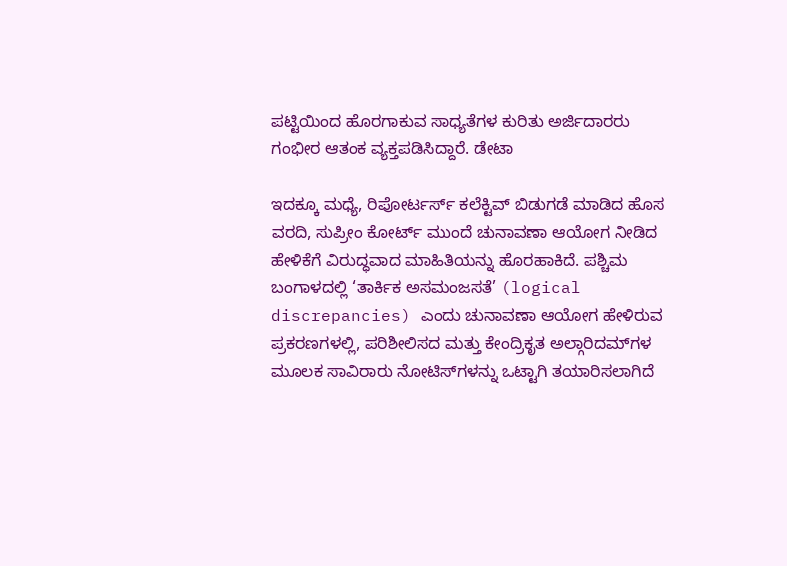ಪಟ್ಟಿಯಿಂದ ಹೊರಗಾಕುವ ಸಾಧ್ಯತೆಗಳ ಕುರಿತು ಅರ್ಜಿದಾರರು ಗಂಭೀರ ಆತಂಕ ವ್ಯಕ್ತಪಡಿಸಿದ್ದಾರೆ. ಡೇಟಾ

ಇದಕ್ಕೂ ಮಧ್ಯೆ, ರಿಪೋರ್ಟರ್ಸ್ ಕಲೆಕ್ಟಿವ್ ಬಿಡುಗಡೆ ಮಾಡಿದ ಹೊಸ ವರದಿ, ಸುಪ್ರೀಂ ಕೋರ್ಟ್‌ ಮುಂದೆ ಚುನಾವಣಾ ಆಯೋಗ ನೀಡಿದ ಹೇಳಿಕೆಗೆ ವಿರುದ್ಧವಾದ ಮಾಹಿತಿಯನ್ನು ಹೊರಹಾಕಿದೆ. ಪಶ್ಚಿಮ ಬಂಗಾಳದಲ್ಲಿ ‘ತಾರ್ಕಿಕ ಅಸಮಂಜಸತೆ’ (logical discrepancies) ಎಂದು ಚುನಾವಣಾ ಆಯೋಗ ಹೇಳಿರುವ ಪ್ರಕರಣಗಳಲ್ಲಿ, ಪರಿಶೀಲಿಸದ ಮತ್ತು ಕೇಂದ್ರಿಕೃತ ಅಲ್ಗಾರಿದಮ್‌ಗಳ ಮೂಲಕ ಸಾವಿರಾರು ನೋಟಿಸ್‌ಗಳನ್ನು ಒಟ್ಟಾಗಿ ತಯಾರಿಸಲಾಗಿದೆ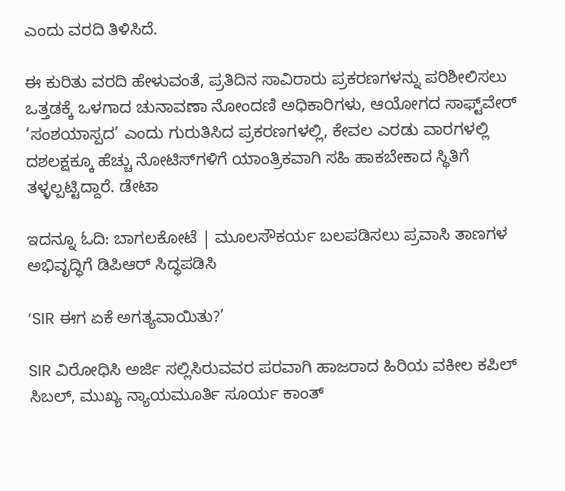ಎಂದು ವರದಿ ತಿಳಿಸಿದೆ.

ಈ ಕುರಿತು ವರದಿ ಹೇಳುವಂತೆ, ಪ್ರತಿದಿನ ಸಾವಿರಾರು ಪ್ರಕರಣಗಳನ್ನು ಪರಿಶೀಲಿಸಲು ಒತ್ತಡಕ್ಕೆ ಒಳಗಾದ ಚುನಾವಣಾ ನೋಂದಣಿ ಅಧಿಕಾರಿಗಳು, ಆಯೋಗದ ಸಾಫ್ಟ್‌ವೇರ್‌ ‘ಸಂಶಯಾಸ್ಪದ’ ಎಂದು ಗುರುತಿಸಿದ ಪ್ರಕರಣಗಳಲ್ಲಿ, ಕೇವಲ ಎರಡು ವಾರಗಳಲ್ಲಿ ದಶಲಕ್ಷಕ್ಕೂ ಹೆಚ್ಚು ನೋಟಿಸ್‌ಗಳಿಗೆ ಯಾಂತ್ರಿಕವಾಗಿ ಸಹಿ ಹಾಕಬೇಕಾದ ಸ್ಥಿತಿಗೆ ತಳ್ಳಲ್ಪಟ್ಟಿದ್ದಾರೆ. ಡೇಟಾ

ಇದನ್ನೂ ಓದಿ: ಬಾಗಲಕೋಟೆ | ಮೂಲಸೌಕರ್ಯ ಬಲಪಡಿಸಲು ಪ್ರವಾಸಿ ತಾಣಗಳ ಅಭಿವೃದ್ಧಿಗೆ ಡಿಪಿಆರ್ ಸಿದ್ಧಪಡಿಸಿ

‘SIR ಈಗ ಏಕೆ ಅಗತ್ಯವಾಯಿತು?’

SIR ವಿರೋಧಿಸಿ ಅರ್ಜಿ ಸಲ್ಲಿಸಿರುವವರ ಪರವಾಗಿ ಹಾಜರಾದ ಹಿರಿಯ ವಕೀಲ ಕಪಿಲ್ ಸಿಬಲ್, ಮುಖ್ಯ ನ್ಯಾಯಮೂರ್ತಿ ಸೂರ್ಯ ಕಾಂತ್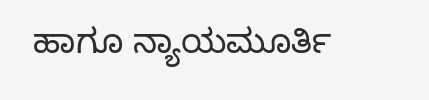ಹಾಗೂ ನ್ಯಾಯಮೂರ್ತಿ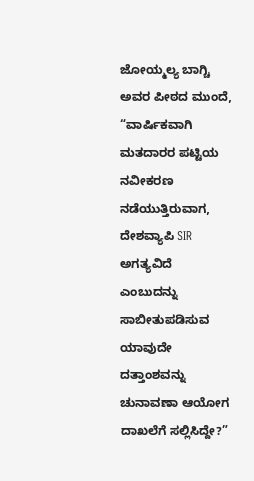ಜೋಯ್ಮಲ್ಯ ಬಾಗ್ಚಿ ಅವರ ಪೀಠದ ಮುಂದೆ, “ವಾರ್ಷಿಕವಾಗಿ ಮತದಾರರ ಪಟ್ಟಿಯ ನವೀಕರಣ ನಡೆಯುತ್ತಿರುವಾಗ, ದೇಶವ್ಯಾಪಿ SIR ಅಗತ್ಯವಿದೆ ಎಂಬುದನ್ನು ಸಾಬೀತುಪಡಿಸುವ ಯಾವುದೇ ದತ್ತಾಂಶವನ್ನು ಚುನಾವಣಾ ಆಯೋಗ ದಾಖಲೆಗೆ ಸಲ್ಲಿಸಿದ್ದೇ?”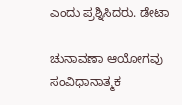ಎಂದು ಪ್ರಶ್ನಿಸಿದರು. ಡೇಟಾ

ಚುನಾವಣಾ ಆಯೋಗವು ಸಂವಿಧಾನಾತ್ಮಕ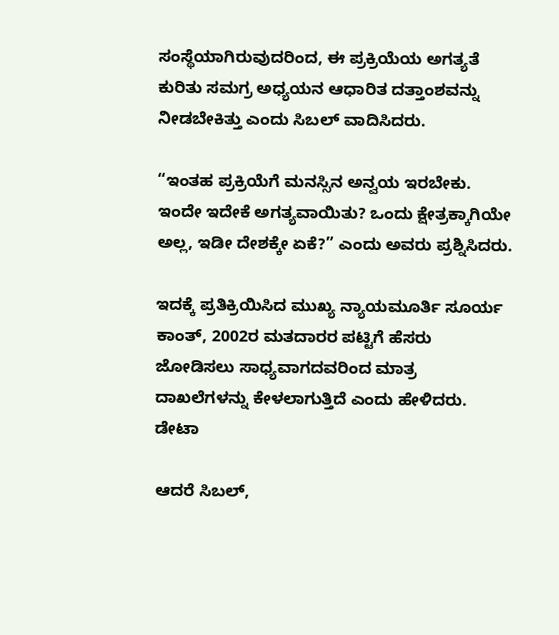ಸಂಸ್ಥೆಯಾಗಿರುವುದರಿಂದ, ಈ ಪ್ರಕ್ರಿಯೆಯ ಅಗತ್ಯತೆ ಕುರಿತು ಸಮಗ್ರ ಅಧ್ಯಯನ ಆಧಾರಿತ ದತ್ತಾಂಶವನ್ನು ನೀಡಬೇಕಿತ್ತು ಎಂದು ಸಿಬಲ್ ವಾದಿಸಿದರು.

“ಇಂತಹ ಪ್ರಕ್ರಿಯೆಗೆ ಮನಸ್ಸಿನ ಅನ್ವಯ ಇರಬೇಕು. ಇಂದೇ ಇದೇಕೆ ಅಗತ್ಯವಾಯಿತು? ಒಂದು ಕ್ಷೇತ್ರಕ್ಕಾಗಿಯೇ ಅಲ್ಲ, ಇಡೀ ದೇಶಕ್ಕೇ ಏಕೆ?” ಎಂದು ಅವರು ಪ್ರಶ್ನಿಸಿದರು.

ಇದಕ್ಕೆ ಪ್ರತಿಕ್ರಿಯಿಸಿದ ಮುಖ್ಯ ನ್ಯಾಯಮೂರ್ತಿ ಸೂರ್ಯ ಕಾಂತ್, 2002ರ ಮತದಾರರ ಪಟ್ಟಿಗೆ ಹೆಸರು ಜೋಡಿಸಲು ಸಾಧ್ಯವಾಗದವರಿಂದ ಮಾತ್ರ ದಾಖಲೆಗಳನ್ನು ಕೇಳಲಾಗುತ್ತಿದೆ ಎಂದು ಹೇಳಿದರು. ಡೇಟಾ

ಆದರೆ ಸಿಬಲ್,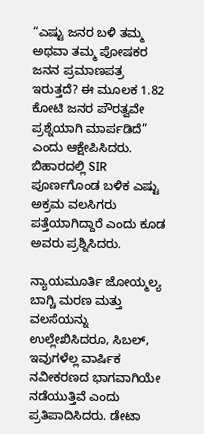“ಎಷ್ಟು ಜನರ ಬಳಿ ತಮ್ಮ ಅಥವಾ ತಮ್ಮ ಪೋಷಕರ ಜನನ ಪ್ರಮಾಣಪತ್ರ ಇರುತ್ತದೆ? ಈ ಮೂಲಕ 1.82 ಕೋಟಿ ಜನರ ಪೌರತ್ವವೇ ಪ್ರಶ್ನೆಯಾಗಿ ಮಾರ್ಪಡಿದೆ” ಎಂದು ಆಕ್ಷೇಪಿಸಿದರು. ಬಿಹಾರದಲ್ಲಿ SIR ಪೂರ್ಣಗೊಂಡ ಬಳಿಕ ಎಷ್ಟು ಅಕ್ರಮ ವಲಸಿಗರು ಪತ್ತೆಯಾಗಿದ್ದಾರೆ ಎಂದು ಕೂಡ ಅವರು ಪ್ರಶ್ನಿಸಿದರು.

ನ್ಯಾಯಮೂರ್ತಿ ಜೋಯ್ಮಲ್ಯ ಬಾಗ್ಚಿ ಮರಣ ಮತ್ತು ವಲಸೆಯನ್ನು ಉಲ್ಲೇಖಿಸಿದರೂ, ಸಿಬಲ್, ಇವುಗಳೆಲ್ಲ ವಾರ್ಷಿಕ ನವೀಕರಣದ ಭಾಗವಾಗಿಯೇ ನಡೆಯುತ್ತಿವೆ ಎಂದು ಪ್ರತಿಪಾದಿಸಿದರು. ಡೇಟಾ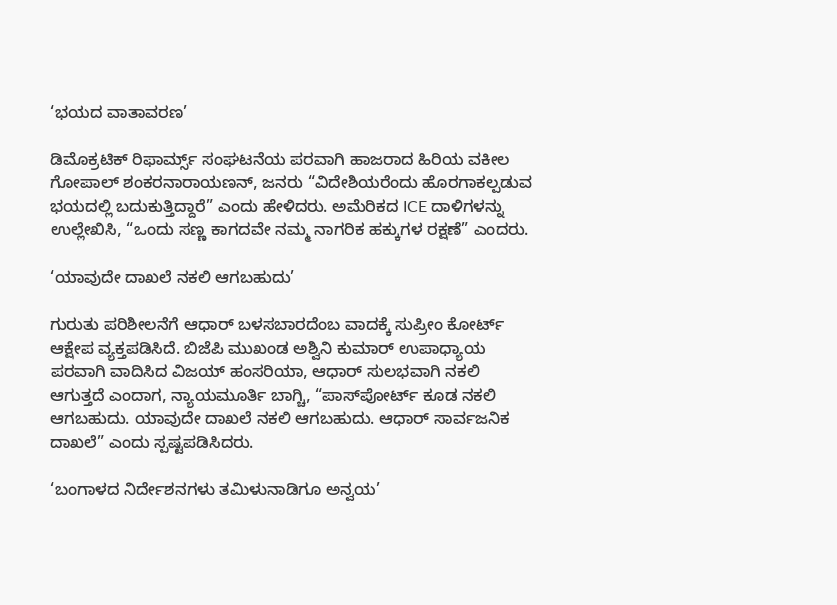‘ಭಯದ ವಾತಾವರಣ’

ಡಿಮೊಕ್ರಟಿಕ್ ರಿಫಾರ್ಮ್ಸ್ ಸಂಘಟನೆಯ ಪರವಾಗಿ ಹಾಜರಾದ ಹಿರಿಯ ವಕೀಲ ಗೋಪಾಲ್ ಶಂಕರನಾರಾಯಣನ್, ಜನರು “ವಿದೇಶಿಯರೆಂದು ಹೊರಗಾಕಲ್ಪಡುವ ಭಯದಲ್ಲಿ ಬದುಕುತ್ತಿದ್ದಾರೆ” ಎಂದು ಹೇಳಿದರು. ಅಮೆರಿಕದ ICE ದಾಳಿಗಳನ್ನು ಉಲ್ಲೇಖಿಸಿ, “ಒಂದು ಸಣ್ಣ ಕಾಗದವೇ ನಮ್ಮ ನಾಗರಿಕ ಹಕ್ಕುಗಳ ರಕ್ಷಣೆ” ಎಂದರು.

‘ಯಾವುದೇ ದಾಖಲೆ ನಕಲಿ ಆಗಬಹುದು’

ಗುರುತು ಪರಿಶೀಲನೆಗೆ ಆಧಾರ್ ಬಳಸಬಾರದೆಂಬ ವಾದಕ್ಕೆ ಸುಪ್ರೀಂ ಕೋರ್ಟ್ ಆಕ್ಷೇಪ ವ್ಯಕ್ತಪಡಿಸಿದೆ. ಬಿಜೆಪಿ ಮುಖಂಡ ಅಶ್ವಿನಿ ಕುಮಾರ್ ಉಪಾಧ್ಯಾಯ ಪರವಾಗಿ ವಾದಿಸಿದ ವಿಜಯ್ ಹಂಸರಿಯಾ, ಆಧಾರ್ ಸುಲಭವಾಗಿ ನಕಲಿ ಆಗುತ್ತದೆ ಎಂದಾಗ, ನ್ಯಾಯಮೂರ್ತಿ ಬಾಗ್ಚಿ, “ಪಾಸ್‌ಪೋರ್ಟ್ ಕೂಡ ನಕಲಿ ಆಗಬಹುದು. ಯಾವುದೇ ದಾಖಲೆ ನಕಲಿ ಆಗಬಹುದು. ಆಧಾರ್ ಸಾರ್ವಜನಿಕ ದಾಖಲೆ” ಎಂದು ಸ್ಪಷ್ಟಪಡಿಸಿದರು.

‘ಬಂಗಾಳದ ನಿರ್ದೇಶನಗಳು ತಮಿಳುನಾಡಿಗೂ ಅನ್ವಯ’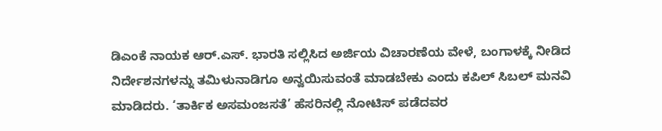ಡಿಎಂಕೆ ನಾಯಕ ಆರ್.ಎಸ್. ಭಾರತಿ ಸಲ್ಲಿಸಿದ ಅರ್ಜಿಯ ವಿಚಾರಣೆಯ ವೇಳೆ, ಬಂಗಾಳಕ್ಕೆ ನೀಡಿದ ನಿರ್ದೇಶನಗಳನ್ನು ತಮಿಳುನಾಡಿಗೂ ಅನ್ವಯಿಸುವಂತೆ ಮಾಡಬೇಕು ಎಂದು ಕಪಿಲ್ ಸಿಬಲ್ ಮನವಿ ಮಾಡಿದರು. ‘ತಾರ್ಕಿಕ ಅಸಮಂಜಸತೆ’ ಹೆಸರಿನಲ್ಲಿ ನೋಟಿಸ್ ಪಡೆದವರ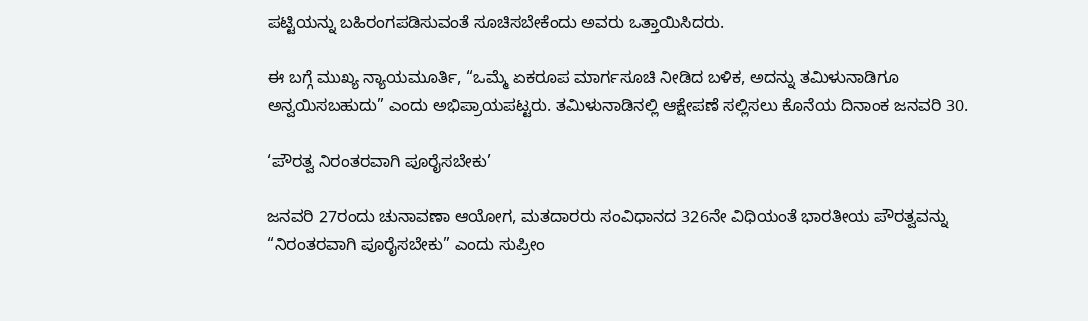ಪಟ್ಟಿಯನ್ನು ಬಹಿರಂಗಪಡಿಸುವಂತೆ ಸೂಚಿಸಬೇಕೆಂದು ಅವರು ಒತ್ತಾಯಿಸಿದರು.

ಈ ಬಗ್ಗೆ ಮುಖ್ಯ ನ್ಯಾಯಮೂರ್ತಿ, “ಒಮ್ಮೆ ಏಕರೂಪ ಮಾರ್ಗಸೂಚಿ ನೀಡಿದ ಬಳಿಕ, ಅದನ್ನು ತಮಿಳುನಾಡಿಗೂ ಅನ್ವಯಿಸಬಹುದು” ಎಂದು ಅಭಿಪ್ರಾಯಪಟ್ಟರು. ತಮಿಳುನಾಡಿನಲ್ಲಿ ಆಕ್ಷೇಪಣೆ ಸಲ್ಲಿಸಲು ಕೊನೆಯ ದಿನಾಂಕ ಜನವರಿ 30.

‘ಪೌರತ್ವ ನಿರಂತರವಾಗಿ ಪೂರೈಸಬೇಕು’

ಜನವರಿ 27ರಂದು ಚುನಾವಣಾ ಆಯೋಗ, ಮತದಾರರು ಸಂವಿಧಾನದ 326ನೇ ವಿಧಿಯಂತೆ ಭಾರತೀಯ ಪೌರತ್ವವನ್ನು “ನಿರಂತರವಾಗಿ ಪೂರೈಸಬೇಕು” ಎಂದು ಸುಪ್ರೀಂ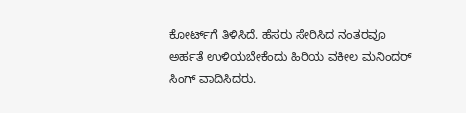ಕೋರ್ಟ್‌ಗೆ ತಿಳಿಸಿದೆ. ಹೆಸರು ಸೇರಿಸಿದ ನಂತರವೂ ಅರ್ಹತೆ ಉಳಿಯಬೇಕೆಂದು ಹಿರಿಯ ವಕೀಲ ಮನಿಂದರ್ ಸಿಂಗ್ ವಾದಿಸಿದರು.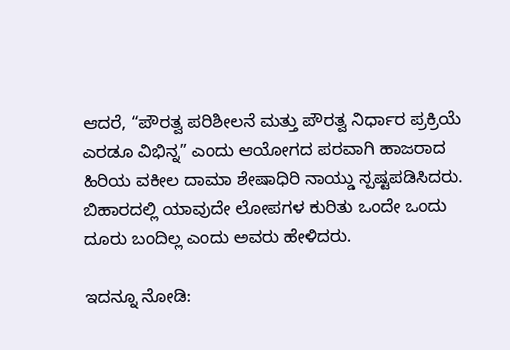ಆದರೆ, “ಪೌರತ್ವ ಪರಿಶೀಲನೆ ಮತ್ತು ಪೌರತ್ವ ನಿರ್ಧಾರ ಪ್ರಕ್ರಿಯೆ ಎರಡೂ ವಿಭಿನ್ನ” ಎಂದು ಆಯೋಗದ ಪರವಾಗಿ ಹಾಜರಾದ ಹಿರಿಯ ವಕೀಲ ದಾಮಾ ಶೇಷಾಧಿರಿ ನಾಯ್ಡು ಸ್ಪಷ್ಟಪಡಿಸಿದರು. ಬಿಹಾರದಲ್ಲಿ ಯಾವುದೇ ಲೋಪಗಳ ಕುರಿತು ಒಂದೇ ಒಂದು ದೂರು ಬಂದಿಲ್ಲ ಎಂದು ಅವರು ಹೇಳಿದರು.

ಇದನ್ನೂ ನೋಡಿ: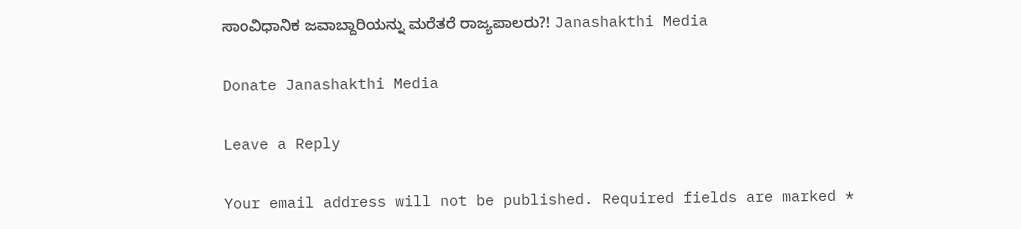ಸಾಂವಿಧಾನಿಕ ಜವಾಬ್ದಾರಿಯನ್ನು ಮರೆತರೆ ರಾಜ್ಯಪಾಲರು?! Janashakthi Media

Donate Janashakthi Media

Leave a Reply

Your email address will not be published. Required fields are marked *